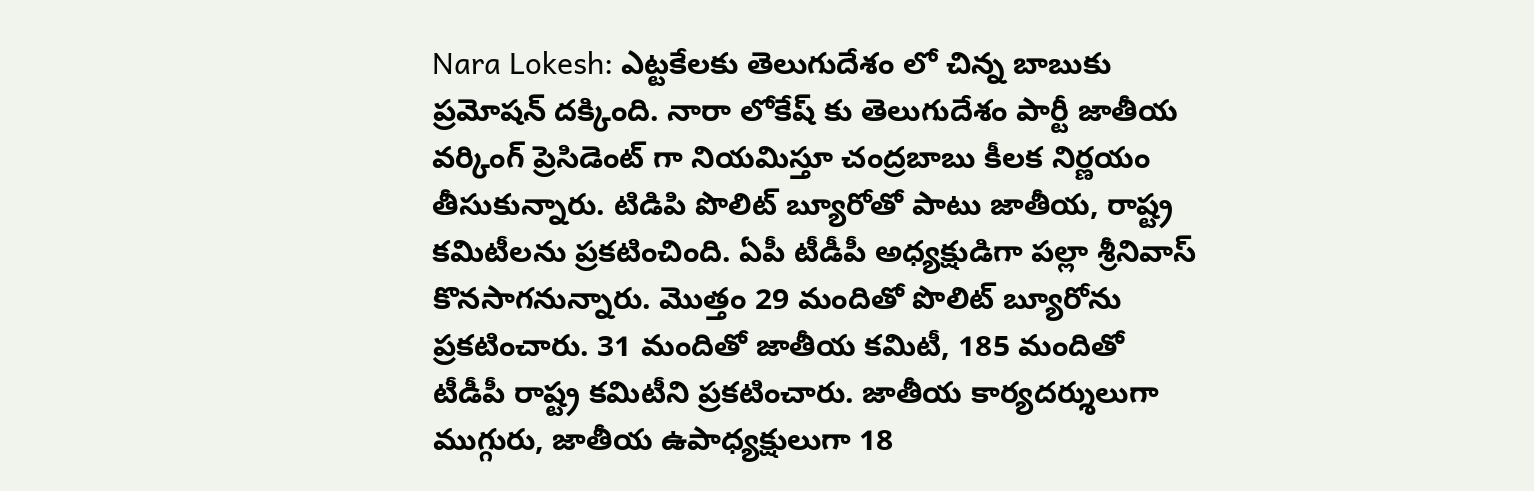Nara Lokesh: ఎట్టకేలకు తెలుగుదేశం లో చిన్న బాబుకు ప్రమోషన్ దక్కింది. నారా లోకేష్ కు తెలుగుదేశం పార్టీ జాతీయ వర్కింగ్ ప్రెసిడెంట్ గా నియమిస్తూ చంద్రబాబు కీలక నిర్ణయం తీసుకున్నారు. టిడిపి పొలిట్ బ్యూరోతో పాటు జాతీయ, రాష్ట్ర కమిటీలను ప్రకటించింది. ఏపీ టీడీపీ అధ్యక్షుడిగా పల్లా శ్రీనివాస్ కొనసాగనున్నారు. మొత్తం 29 మందితో పొలిట్ బ్యూరోను ప్రకటించారు. 31 మందితో జాతీయ కమిటీ, 185 మందితో టీడీపీ రాష్ట్ర కమిటీని ప్రకటించారు. జాతీయ కార్యదర్శులుగా ముగ్గురు, జాతీయ ఉపాధ్యక్షులుగా 18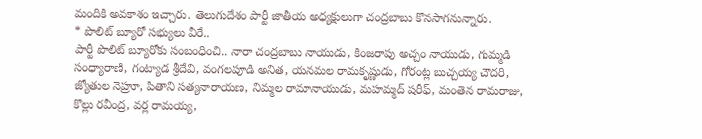మందికి అవకాశం ఇచ్చారు. తెలుగుదేశం పార్టీ జాతీయ అధ్యక్షులుగా చంద్రబాబు కొనసాగనున్నారు.
* పొలిట్ బ్యూరో సభ్యులు వీరే..
పార్టీ పొలిట్ బ్యూరోకు సంబంధించి.. నారా చంద్రబాబు నాయుడు, కింజరాపు అచ్చం నాయుడు, గుమ్మడి సంధ్యారాణి, గంట్యాడ శ్రీదేవి, వంగలపూడి అనిత, యనమల రామకృష్ణుడు, గోరంట్ల బుచ్చయ్య చౌదరి, జ్యోతుల నెహ్రూ, పితాని సత్యనారాయణ, నిమ్మల రామానాయుడు, మహమ్మద్ షరీఫ్, మంతెన రామరాజు, కొల్లు రవీంద్ర, వర్ల రామయ్య,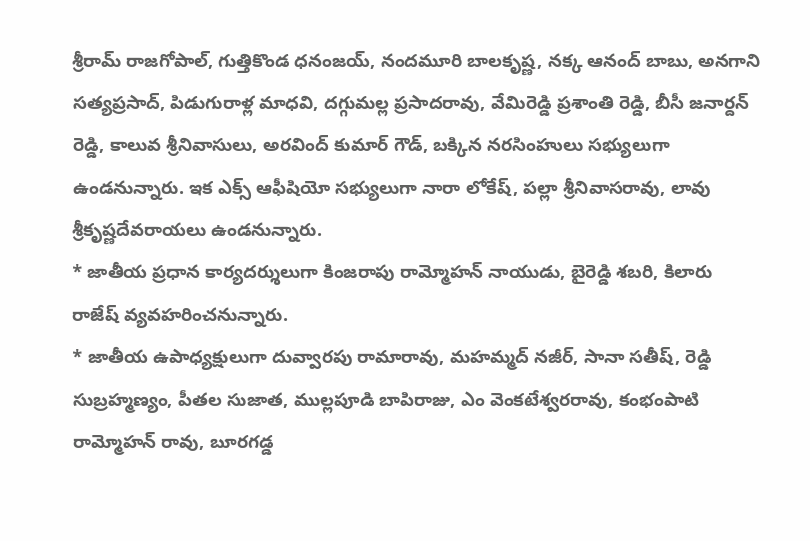శ్రీరామ్ రాజగోపాల్, గుత్తికొండ ధనంజయ్, నందమూరి బాలకృష్ణ, నక్క ఆనంద్ బాబు, అనగాని సత్యప్రసాద్, పిడుగురాళ్ల మాధవి, దగ్గుమల్ల ప్రసాదరావు, వేమిరెడ్డి ప్రశాంతి రెడ్డి, బీసీ జనార్దన్ రెడ్డి, కాలువ శ్రీనివాసులు, అరవింద్ కుమార్ గౌడ్, బక్కిన నరసింహులు సభ్యులుగా ఉండనున్నారు. ఇక ఎక్స్ ఆఫీషియో సభ్యులుగా నారా లోకేష్, పల్లా శ్రీనివాసరావు, లావు శ్రీకృష్ణదేవరాయలు ఉండనున్నారు.
* జాతీయ ప్రధాన కార్యదర్శులుగా కింజరాపు రామ్మోహన్ నాయుడు, బైరెడ్డి శబరి, కిలారు రాజేష్ వ్యవహరించనున్నారు.
* జాతీయ ఉపాధ్యక్షులుగా దువ్వారపు రామారావు, మహమ్మద్ నజీర్, సానా సతీష్, రెడ్డి సుబ్రహ్మణ్యం, పీతల సుజాత, ముల్లపూడి బాపిరాజు, ఎం వెంకటేశ్వరరావు, కంభంపాటి రామ్మోహన్ రావు, బూరగడ్డ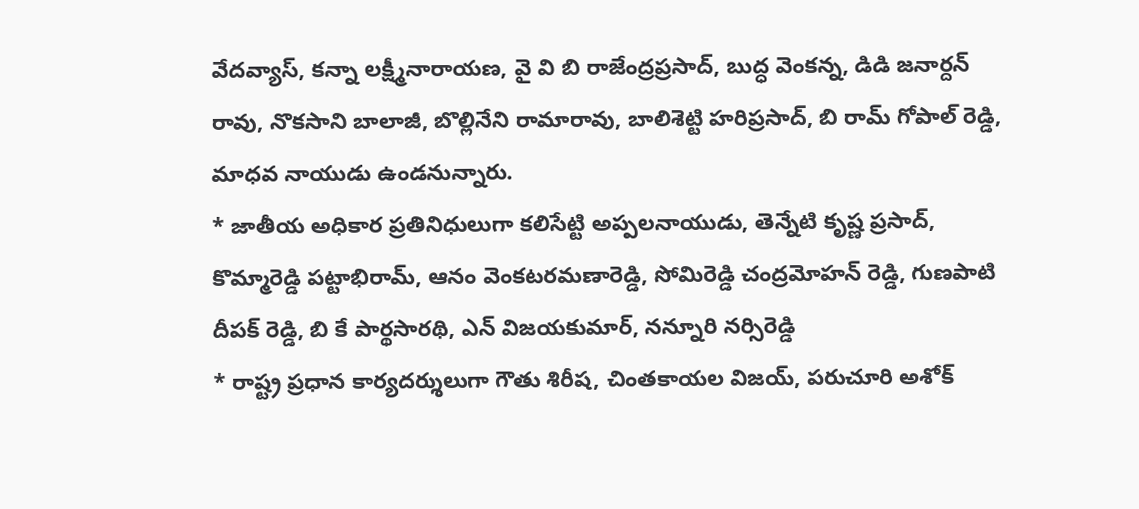వేదవ్యాస్, కన్నా లక్ష్మీనారాయణ, వై వి బి రాజేంద్రప్రసాద్, బుద్ధ వెంకన్న, డిడి జనార్దన్ రావు, నొకసాని బాలాజీ, బొల్లినేని రామారావు, బాలిశెట్టి హరిప్రసాద్, బి రామ్ గోపాల్ రెడ్డి, మాధవ నాయుడు ఉండనున్నారు.
* జాతీయ అధికార ప్రతినిధులుగా కలిసేట్టి అప్పలనాయుడు, తెన్నేటి కృష్ణ ప్రసాద్, కొమ్మారెడ్డి పట్టాభిరామ్, ఆనం వెంకటరమణారెడ్డి, సోమిరెడ్డి చంద్రమోహన్ రెడ్డి, గుణపాటి దీపక్ రెడ్డి, బి కే పార్థసారథి, ఎన్ విజయకుమార్, నన్నూరి నర్సిరెడ్డి
* రాష్ట్ర ప్రధాన కార్యదర్శులుగా గౌతు శిరీష, చింతకాయల విజయ్, పరుచూరి అశోక్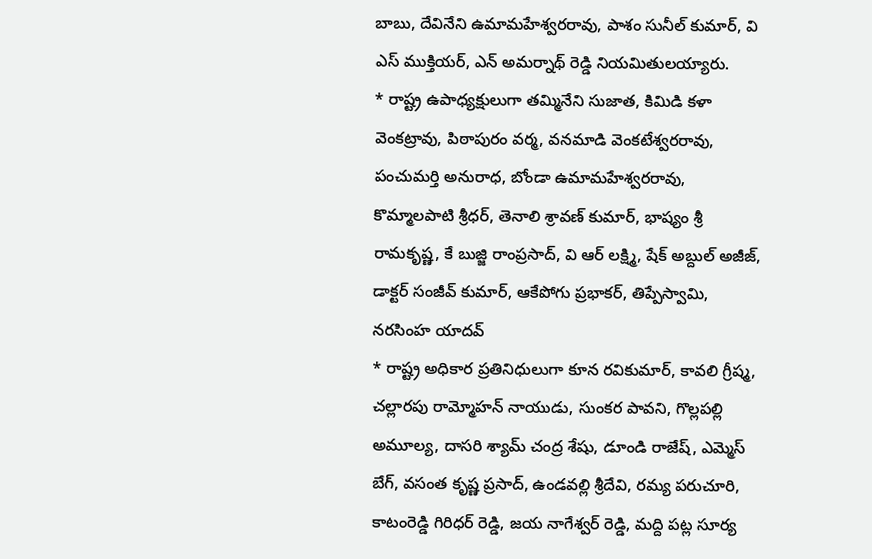బాబు, దేవినేని ఉమామహేశ్వరరావు, పాశం సునీల్ కుమార్, వి ఎస్ ముక్తియర్, ఎన్ అమర్నాథ్ రెడ్డి నియమితులయ్యారు.
* రాష్ట్ర ఉపాధ్యక్షులుగా తమ్మినేని సుజాత, కిమిడి కళా వెంకట్రావు, పిఠాపురం వర్మ, వనమాడి వెంకటేశ్వరరావు, పంచుమర్తి అనురాధ, బోండా ఉమామహేశ్వరరావు, కొమ్మాలపాటి శ్రీధర్, తెనాలి శ్రావణ్ కుమార్, భాష్యం శ్రీ రామకృష్ణ, కే బుజ్జి రాంప్రసాద్, వి ఆర్ లక్ష్మి, షేక్ అబ్దుల్ అజీజ్, డాక్టర్ సంజీవ్ కుమార్, ఆకేపోగు ప్రభాకర్, తిప్పేస్వామి, నరసింహ యాదవ్
* రాష్ట్ర అధికార ప్రతినిధులుగా కూన రవికుమార్, కావలి గ్రీష్మ, చల్లారపు రామ్మోహన్ నాయుడు, సుంకర పావని, గొల్లపల్లి అమూల్య, దాసరి శ్యామ్ చంద్ర శేషు, డూండి రాజేష్, ఎమ్మెస్ బేగ్, వసంత కృష్ణ ప్రసాద్, ఉండవల్లి శ్రీదేవి, రమ్య పరుచూరి, కాటంరెడ్డి గిరిధర్ రెడ్డి, జయ నాగేశ్వర్ రెడ్డి, మద్ది పట్ల సూర్య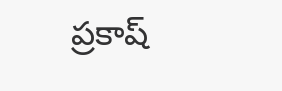ప్రకాష్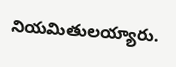నియమితులయ్యారు.